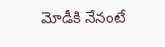మోడీకి నేనంటే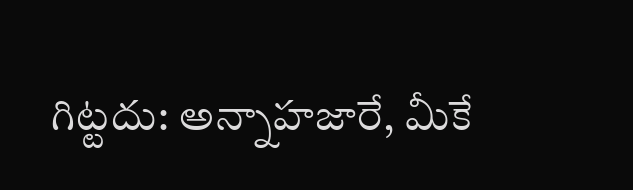గిట్టదు: అన్నాహజారే, మీకే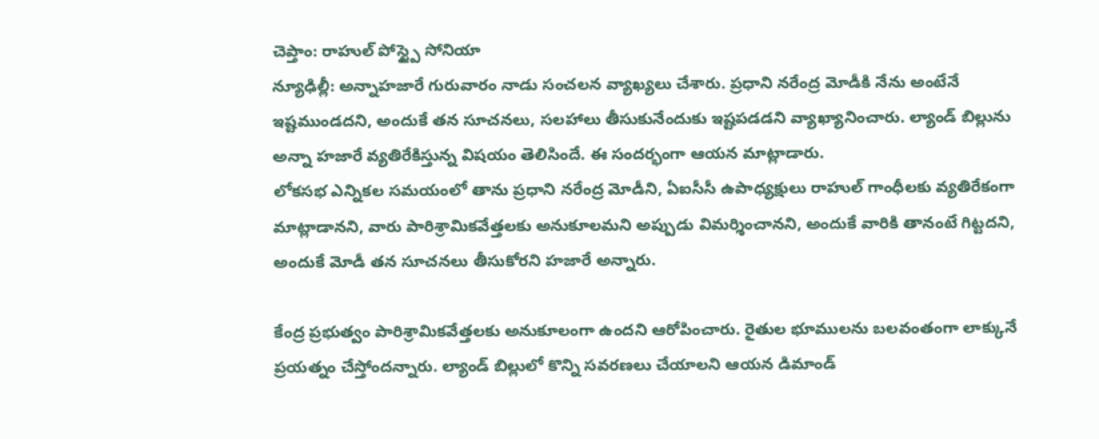చెప్తాం: రాహుల్ పోస్ట్పై సోనియా
న్యూఢిల్లీ: అన్నాహజారే గురువారం నాడు సంచలన వ్యాఖ్యలు చేశారు. ప్రధాని నరేంద్ర మోడీకి నేను అంటేనే ఇష్టముండదని, అందుకే తన సూచనలు, సలహాలు తీసుకునేందుకు ఇష్టపడడని వ్యాఖ్యానించారు. ల్యాండ్ బిల్లును అన్నా హజారే వ్యతిరేకిస్తున్న విషయం తెలిసిందే. ఈ సందర్భంగా ఆయన మాట్లాడారు.
లోకసభ ఎన్నికల సమయంలో తాను ప్రధాని నరేంద్ర మోడీని, ఏఐసీసీ ఉపాధ్యక్షులు రాహుల్ గాంధీలకు వ్యతిరేకంగా మాట్లాడానని, వారు పారిశ్రామికవేత్తలకు అనుకూలమని అప్పుడు విమర్శించానని, అందుకే వారికి తానంటే గిట్టదని, అందుకే మోడీ తన సూచనలు తీసుకోరని హజారే అన్నారు.

కేంద్ర ప్రభుత్వం పారిశ్రామికవేత్తలకు అనుకూలంగా ఉందని ఆరోపించారు. రైతుల భూములను బలవంతంగా లాక్కునే ప్రయత్నం చేస్తోందన్నారు. ల్యాండ్ బిల్లులో కొన్ని సవరణలు చేయాలని ఆయన డిమాండ్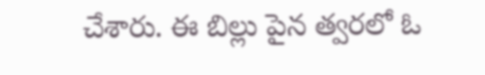చేశారు. ఈ బిల్లు పైన త్వరలో ఓ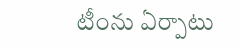టీంను ఏర్పాటు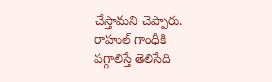చేస్తామని చెప్పారు.
రాహుల్ గాంధీకి పగ్గాలిస్తే తెలిసేది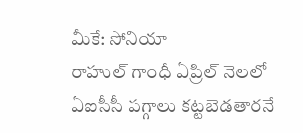మీకే: సోనియా
రాహుల్ గాంధీ ఏప్రిల్ నెలలో ఏఐసీసీ పగ్గాలు కట్టబెడతారనే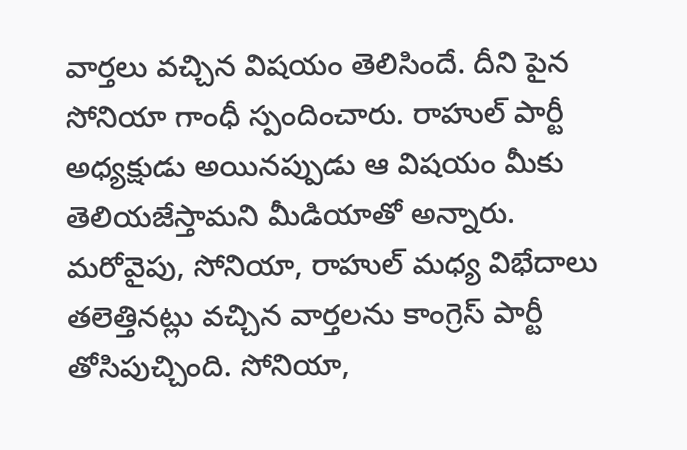వార్తలు వచ్చిన విషయం తెలిసిందే. దీని పైన సోనియా గాంధీ స్పందించారు. రాహుల్ పార్టీ అధ్యక్షుడు అయినప్పుడు ఆ విషయం మీకు తెలియజేస్తామని మీడియాతో అన్నారు. మరోవైపు, సోనియా, రాహుల్ మధ్య విభేదాలు తలెత్తినట్లు వచ్చిన వార్తలను కాంగ్రెస్ పార్టీ తోసిపుచ్చింది. సోనియా,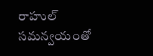రాహుల్ సమన్వయంతో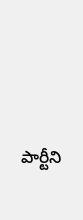పార్టీని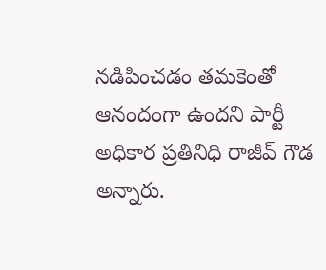నడిపించడం తమకెంతో ఆనందంగా ఉందని పార్టీ అధికార ప్రతినిధి రాజీవ్ గౌడ అన్నారు.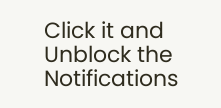Click it and Unblock the Notifications